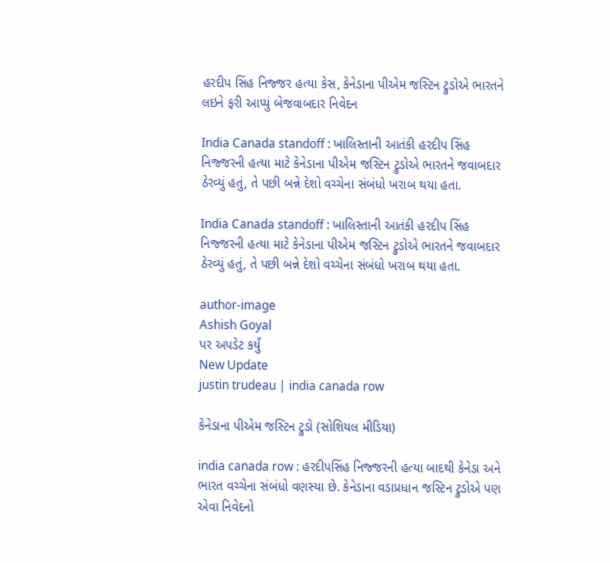હરદીપ સિંહ નિજ્જર હત્યા કેસ, કેનેડાના પીએમ જસ્ટિન ટ્રુડોએ ભારતને લઇને ફરી આપ્યું બેજવાબદાર નિવેદન

India Canada standoff : ખાલિસ્તાની આતંકી હરદીપ સિંહ નિજ્જરની હત્યા માટે કેનેડાના પીએમ જસ્ટિન ટ્રુડોએ ભારતને જવાબદાર ઠેરવ્યું હતું, તે પછી બન્ને દેશો વચ્ચેના સંબંધો ખરાબ થયા હતા.

India Canada standoff : ખાલિસ્તાની આતંકી હરદીપ સિંહ નિજ્જરની હત્યા માટે કેનેડાના પીએમ જસ્ટિન ટ્રુડોએ ભારતને જવાબદાર ઠેરવ્યું હતું, તે પછી બન્ને દેશો વચ્ચેના સંબંધો ખરાબ થયા હતા.

author-image
Ashish Goyal
પર અપડેટ કર્યું
New Update
justin trudeau | india canada row

કેનેડાના પીએમ જસ્ટિન ટ્રુડો (સોશિયલ મીડિયા)

india canada row : હરદીપસિંહ નિજ્જરની હત્યા બાદથી કેનેડા અને ભારત વચ્ચેના સંબંધો વણસ્યા છે. કેનેડાના વડાપ્રધાન જસ્ટિન ટ્રુડોએ પણ એવા નિવેદનો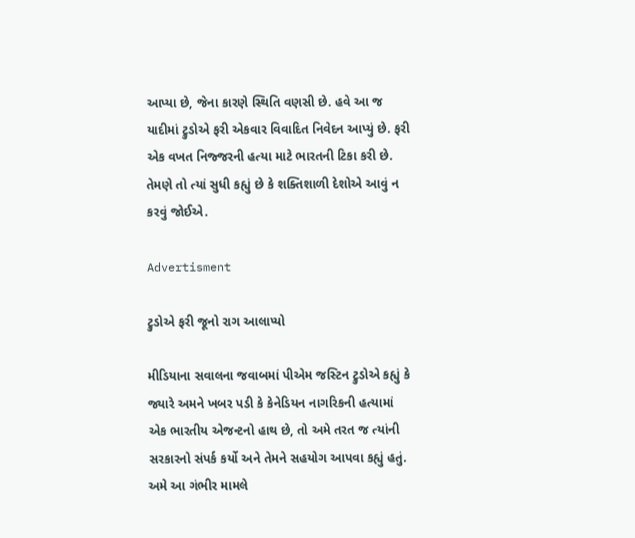આપ્યા છે, જેના કારણે સ્થિતિ વણસી છે. હવે આ જ યાદીમાં ટ્રુડોએ ફરી એકવાર વિવાદિત નિવેદન આપ્યું છે. ફરી એક વખત નિજ્જરની હત્યા માટે ભારતની ટિકા કરી છે. તેમણે તો ત્યાં સુધી કહ્યું છે કે શક્તિશાળી દેશોએ આવું ન કરવું જોઈએ.

Advertisment

ટ્રુડોએ ફરી જૂનો રાગ આલાપ્યો

મીડિયાના સવાલના જવાબમાં પીએમ જસ્ટિન ટ્રુડોએ કહ્યું કે જ્યારે અમને ખબર પડી કે કેનેડિયન નાગરિકની હત્યામાં એક ભારતીય એજન્ટનો હાથ છે, તો અમે તરત જ ત્યાંની સરકારનો સંપર્ક કર્યો અને તેમને સહયોગ આપવા કહ્યું હતું. અમે આ ગંભીર મામલે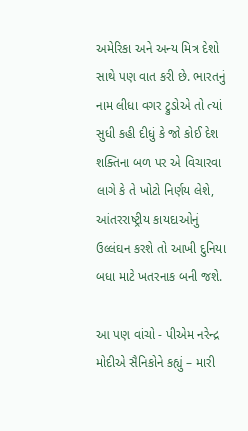અમેરિકા અને અન્ય મિત્ર દેશો સાથે પણ વાત કરી છે. ભારતનું નામ લીધા વગર ટ્રુડોએ તો ત્યાં સુધી કહી દીધું કે જો કોઈ દેશ શક્તિના બળ પર એ વિચારવા લાગે કે તે ખોટો નિર્ણય લેશે, આંતરરાષ્ટ્રીય કાયદાઓનું ઉલ્લંઘન કરશે તો આખી દુનિયા બધા માટે ખતરનાક બની જશે.

આ પણ વાંચો - પીએમ નરેન્દ્ર મોદીએ સૈનિકોને કહ્યું – મારી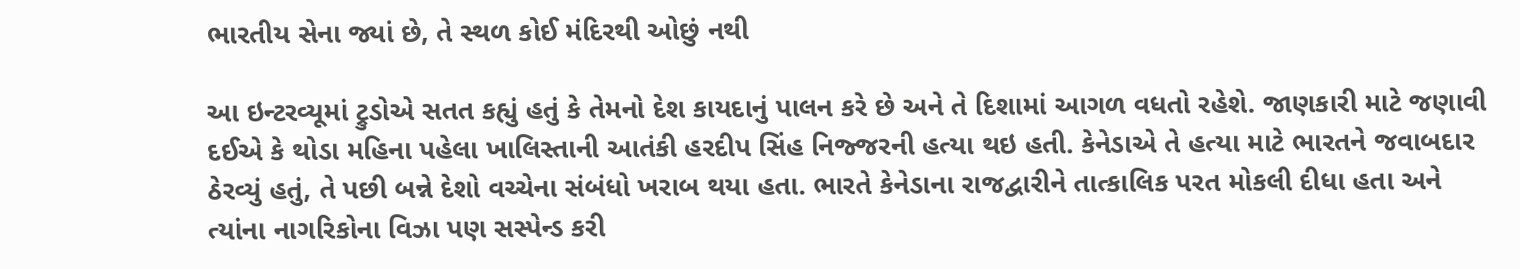ભારતીય સેના જ્યાં છે, તે સ્થળ કોઈ મંદિરથી ઓછું નથી

આ ઇન્ટરવ્યૂમાં ટ્રુડોએ સતત કહ્યું હતું કે તેમનો દેશ કાયદાનું પાલન કરે છે અને તે દિશામાં આગળ વધતો રહેશે. જાણકારી માટે જણાવી દઈએ કે થોડા મહિના પહેલા ખાલિસ્તાની આતંકી હરદીપ સિંહ નિજ્જરની હત્યા થઇ હતી. કેનેડાએ તે હત્યા માટે ભારતને જવાબદાર ઠેરવ્યું હતું, તે પછી બન્ને દેશો વચ્ચેના સંબંધો ખરાબ થયા હતા. ભારતે કેનેડાના રાજદ્વારીને તાત્કાલિક પરત મોકલી દીધા હતા અને ત્યાંના નાગરિકોના વિઝા પણ સસ્પેન્ડ કરી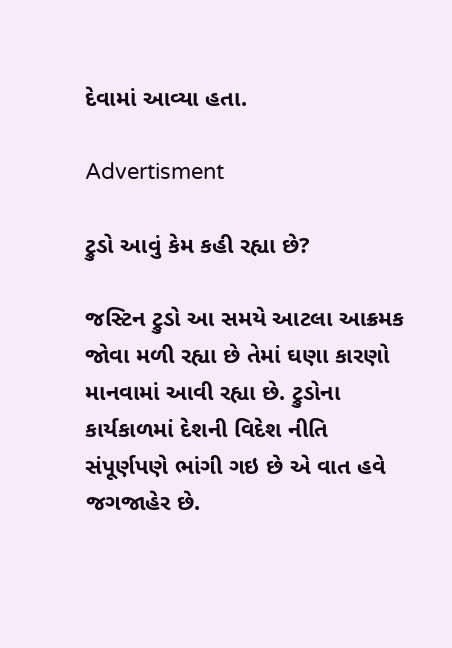દેવામાં આવ્યા હતા.

Advertisment

ટ્રુડો આવું કેમ કહી રહ્યા છે?

જસ્ટિન ટ્રુડો આ સમયે આટલા આક્રમક જોવા મળી રહ્યા છે તેમાં ઘણા કારણો માનવામાં આવી રહ્યા છે. ટ્રુડોના કાર્યકાળમાં દેશની વિદેશ નીતિ સંપૂર્ણપણે ભાંગી ગઇ છે એ વાત હવે જગજાહેર છે.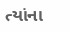ત્યાંના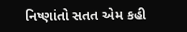નિષ્ણાંતો સતત એમ કહી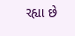રહ્યા છે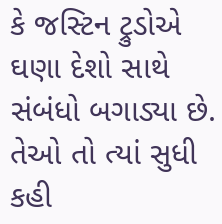કે જસ્ટિન ટ્રુડોએ ઘણા દેશો સાથે સંબંધો બગાડ્યા છે. તેઓ તો ત્યાં સુધી કહી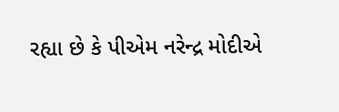રહ્યા છે કે પીએમ નરેન્દ્ર મોદીએ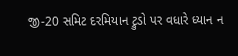જી-20 સમિટ દરમિયાન ટ્રુડો પર વધારે ધ્યાન ન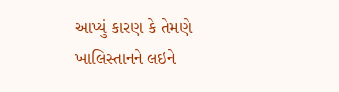આપ્યું કારણ કે તેમણે ખાલિસ્તાનને લઇને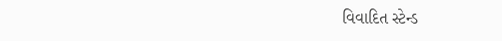વિવાદિત સ્ટેન્ડ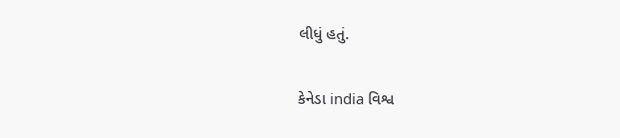લીધું હતું.

કેનેડા india વિશ્વ